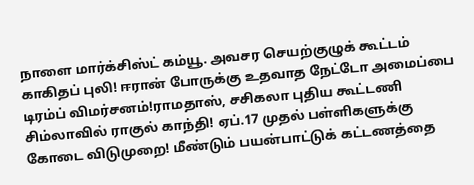நாளை மார்க்சிஸ்ட் கம்யூ. அவசர செயற்குழுக் கூட்டம் காகிதப் புலி! ஈரான் போருக்கு உதவாத நேட்டோ அமைப்பை டிரம்ப் விமர்சனம்!ராமதாஸ், சசிகலா புதிய கூட்டணி சிம்லாவில் ராகுல் காந்தி! ஏப்.17 முதல் பள்ளிகளுக்கு கோடை விடுமுறை! மீண்டும் பயன்பாட்டுக் கட்டணத்தை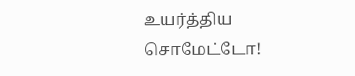உயர்த்திய சொமேட்டோ!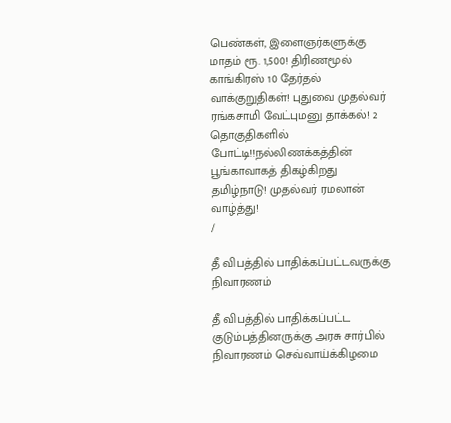பெண்கள், இளைஞர்களுக்கு மாதம் ரூ. 1,500! திரிணமூல் காங்கிரஸ் 10 தேர்தல் வாக்குறுதிகள்! புதுவை முதல்வர் ரங்கசாமி வேட்புமனு தாக்கல்! 2 தொகுதிகளில் போட்டி!!நல்லிணக்கத்தின் பூங்காவாகத் திகழ்கிறது தமிழ்நாடு! முதல்வர் ரமலான் வாழ்த்து!
/

தீ விபத்தில் பாதிக்கப்பட்டவருக்கு நிவாரணம்

தீ விபத்தில் பாதிக்கப்பட்ட குடும்பத்தினருக்கு அரசு சார்பில் நிவாரணம் செவ்வாய்க்கிழமை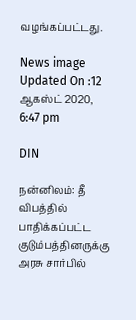வழங்கப்பட்டது.

News image
Updated On :12 ஆகஸ்ட் 2020, 6:47 pm

DIN

நன்னிலம்: தீ விபத்தில் பாதிக்கப்பட்ட குடும்பத்தினருக்கு அரசு சார்பில்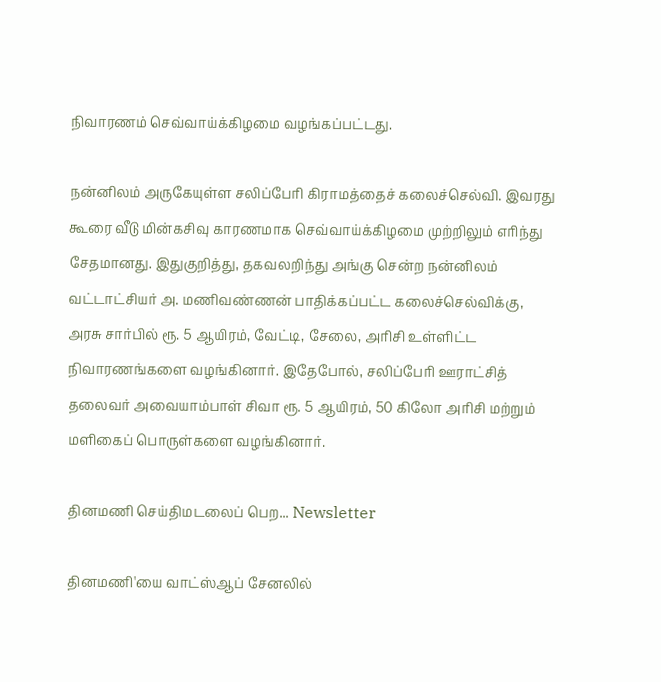நிவாரணம் செவ்வாய்க்கிழமை வழங்கப்பட்டது.

நன்னிலம் அருகேயுள்ள சலிப்பேரி கிராமத்தைச் கலைச்செல்வி. இவரது கூரை வீடு மின்கசிவு காரணமாக செவ்வாய்க்கிழமை முற்றிலும் எரிந்து சேதமானது. இதுகுறித்து, தகவலறிந்து அங்கு சென்ற நன்னிலம் வட்டாட்சியர் அ. மணிவண்ணன் பாதிக்கப்பட்ட கலைச்செல்விக்கு, அரசு சார்பில் ரூ. 5 ஆயிரம், வேட்டி, சேலை, அரிசி உள்ளிட்ட நிவாரணங்களை வழங்கினார். இதேபோல், சலிப்பேரி ஊராட்சித் தலைவர் அவையாம்பாள் சிவா ரூ. 5 ஆயிரம், 50 கிலோ அரிசி மற்றும் மளிகைப் பொருள்களை வழங்கினார்.

தினமணி செய்திமடலைப் பெற... Newsletter

தினமணி'யை வாட்ஸ்ஆப் சேனலில்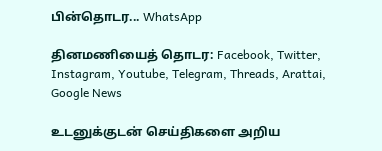பின்தொடர... WhatsApp

தினமணியைத் தொடர: Facebook, Twitter, Instagram, Youtube, Telegram, Threads, Arattai, Google News

உடனுக்குடன் செய்திகளை அறிய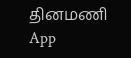தினமணி App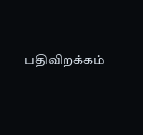பதிவிறக்கம்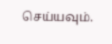செய்யவும்.